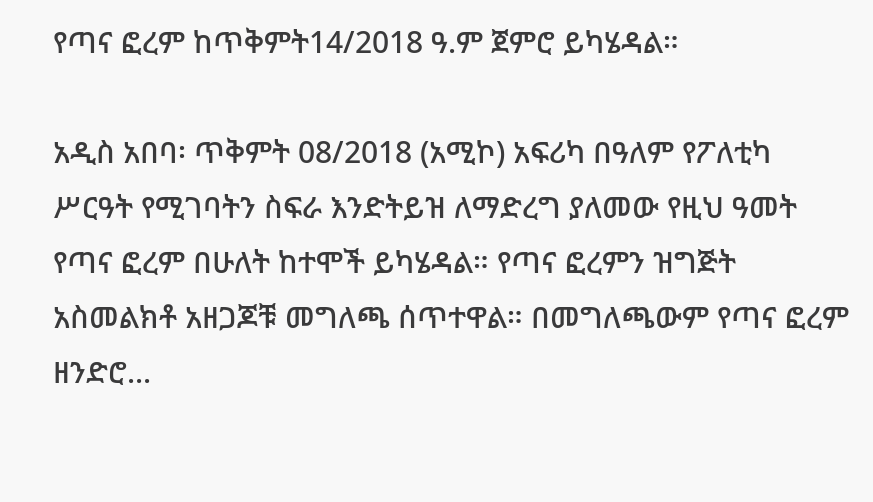የጣና ፎረም ከጥቅምት14/2018 ዓ.ም ጀምሮ ይካሄዳል።

አዲስ አበባ፡ ጥቅምት 08/2018 (አሚኮ) አፍሪካ በዓለም የፖለቲካ ሥርዓት የሚገባትን ስፍራ እንድትይዝ ለማድረግ ያለመው የዚህ ዓመት የጣና ፎረም በሁለት ከተሞች ይካሄዳል። የጣና ፎረምን ዝግጅት አስመልክቶ አዘጋጆቹ መግለጫ ሰጥተዋል። በመግለጫውም የጣና ፎረም ዘንድሮ...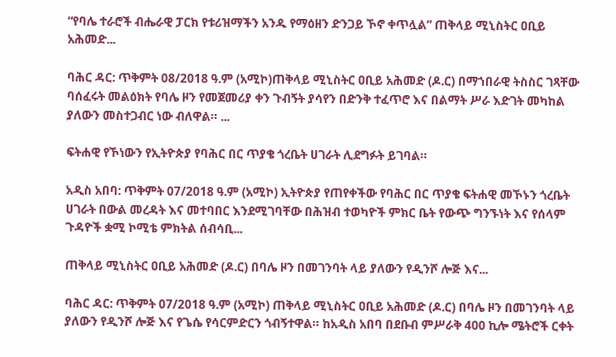“የባሌ ተራሮች ብሔራዊ ፓርክ የቱሪዝማችን አንዱ የማዕዘን ድንጋይ ኾኖ ቀጥሏል” ጠቅላይ ሚኒስትር ዐቢይ አሕመድ...

ባሕር ዳር: ጥቅምት 08/2018 ዓ.ም (አሚኮ)ጠቅላይ ሚኒስትር ዐቢይ አሕመድ (ዶ.ር) በማኀበራዊ ትስስር ገጻቸው ባሰፈሩት መልዕክት የባሌ ዞን የመጀመሪያ ቀን ጉብኝት ያሳየን በድንቅ ተፈጥሮ እና በልማት ሥራ እድገት መካከል ያለውን መስተጋብር ነው ብለዋል። ...

ፍትሐዊ የኾነውን የኢትዮጵያ የባሕር በር ጥያቄ ጎረቤት ሀገራት ሊደግፉት ይገባል።

አዲስ አበባ: ጥቅምት 07/2018 ዓ.ም (አሚኮ) ኢትዮጵያ የጠየቀችው የባሕር በር ጥያቄ ፍትሐዊ መኾኑን ጎረቤት ሀገራት በውል መረዳት እና መተባበር እንደሚገባቸው በሕዝብ ተወካዮች ምክር ቤት የውጭ ግንኙነት እና የሰላም ጉዳዮች ቋሚ ኮሚቴ ምክትል ሰብሳቢ...

ጠቅላይ ሚኒስትር ዐቢይ አሕመድ (ዶ.ር) በባሌ ዞን በመገንባት ላይ ያለውን የዲንሾ ሎጅ እና...

ባሕር ዳር: ጥቅምት 07/2018 ዓ.ም (አሚኮ) ጠቅላይ ሚኒስትር ዐቢይ አሕመድ (ዶ.ር) በባሌ ዞን በመገንባት ላይ ያለውን የዲንሾ ሎጅ እና የጌሴ የሳርምድርን ጎብኝተዋል። ከአዲስ አበባ በደቡብ ምሥራቅ 400 ኪሎ ሜትሮች ርቀት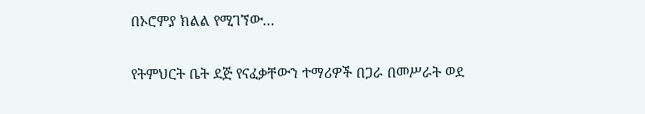በኦሮምያ ክልል የሚገኘው...

የትምህርት ቤት ደጅ የናፈቃቸውን ተማሪዎች በጋራ በመሥራት ወደ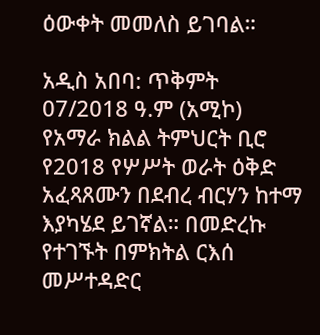ዕውቀት መመለስ ይገባል።

አዲስ አበባ: ጥቅምት 07/2018 ዓ.ም (አሚኮ) የአማራ ክልል ትምህርት ቢሮ የ2018 የሦሥት ወራት ዕቅድ አፈጻጸሙን በደብረ ብርሃን ከተማ እያካሄደ ይገኛል። በመድረኩ የተገኙት በምክትል ርእሰ መሥተዳድር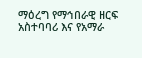ማዕረግ የማኅበራዊ ዘርፍ አስተባባሪ እና የአማራ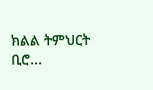ክልል ትምህርት ቢሮ...